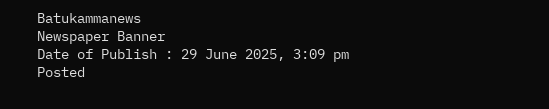Batukammanews
Newspaper Banner
Date of Publish : 29 June 2025, 3:09 pm Posted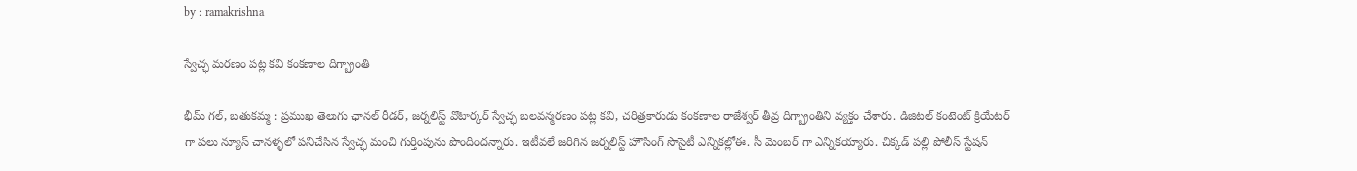by : ramakrishna

స్వేచ్ఛ మరణం పట్ల కవి కంకణాల దిగ్బ్రాంతి

భీమ్ గల్, బతుకమ్మ : ప్రముఖ తెలుగు ఛానల్ రీడర్, జర్నలిస్ట్ వొటార్కర్ స్వేచ్ఛ బలవన్మరణం పట్ల కవి, చరిత్రకారుడు కంకణాల రాజేశ్వర్ తీవ్ర దిగ్బ్రాంతిని వ్యక్తం చేశారు. డిజిటల్ కంటెంట్ క్రియేటర్ గా పలు న్యూస్ చానళ్ళలో పనిచేసిన స్వేచ్ఛ మంచి గుర్తింపును పొందిందన్నారు. ఇటీవలే జరిగిన జర్నలిస్ట్ హౌసింగ్ సొసైటీ ఎన్నికల్లోఈ. సీ మెంబర్ గా ఎన్నికయ్యారు. చిక్కడ్ పల్లి పోలీస్ స్టేషన్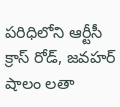పరిధిలోని ఆర్టీసీ క్రాస్ రోడ్, జవహర్ షాలం లతా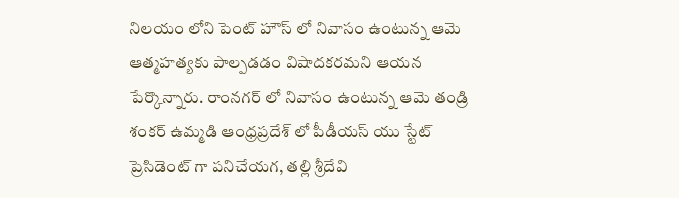నిలయం లోని పెంట్ హౌస్ లో నివాసం ఉంటున్న ఆమె ఆత్మహత్యకు పాల్పడడం విషాదకరమని ఆయన పేర్కొన్నారు. రాంనగర్ లో నివాసం ఉంటున్న ఆమె తండ్రి శంకర్ ఉమ్మడి ఆంధ్రప్రదేశ్ లో పీడీయస్ యు స్టేట్ ప్రెసిడెంట్ గా పనిచేయగ, తల్లి శ్రీదేవి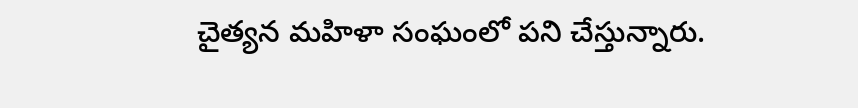చైత్యన మహిళా సంఘంలో పని చేస్తున్నారు.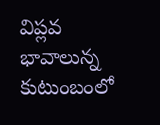విప్లవ భావాలున్న కుటుంబంలో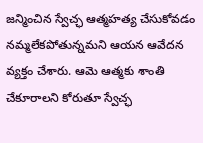జన్మించిన స్వేచ్ఛ ఆత్మహత్య చేసుకోవడం నమ్మలేకపోతున్నమని ఆయన ఆవేదన వ్యక్తం చేశారు. ఆమె ఆత్మకు శాంతి చేకూరాలని కోరుతూ స్వేచ్ఛ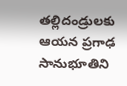తల్లిదండ్రులకు ఆయన ప్రగాఢ సానుభూతిని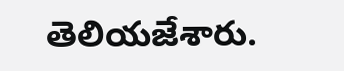తెలియజేశారు.